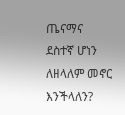ጤናማና ደስተኛ ሆነን ለዘላለም መኖር እንችላለን?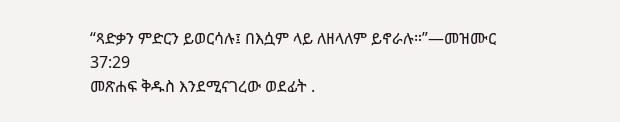“ጻድቃን ምድርን ይወርሳሉ፤ በእሷም ላይ ለዘላለም ይኖራሉ።”—መዝሙር 37:29
መጽሐፍ ቅዱስ እንደሚናገረው ወደፊት .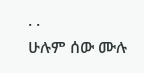. .
ሁሉም ሰው ሙሉ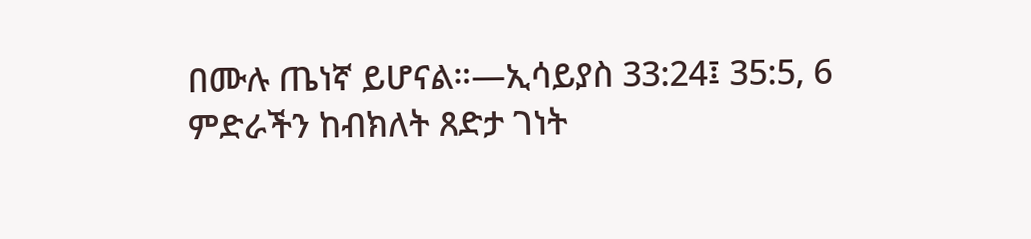በሙሉ ጤነኛ ይሆናል።—ኢሳይያስ 33:24፤ 35:5, 6
ምድራችን ከብክለት ጸድታ ገነት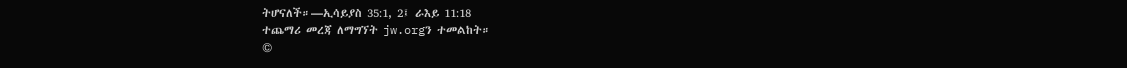ትሆናለች።—ኢሳይያስ 35:1, 2፤ ራእይ 11:18
ተጨማሪ መረጃ ለማግኘት jw.orgን ተመልከት።
©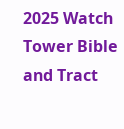2025 Watch Tower Bible and Tract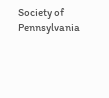Society of Pennsylvania